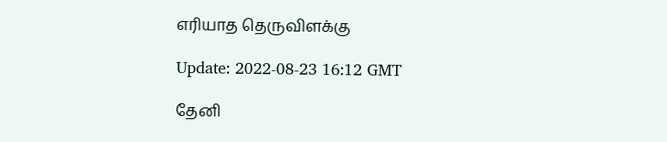எரியாத தெருவிளக்கு

Update: 2022-08-23 16:12 GMT

தேனி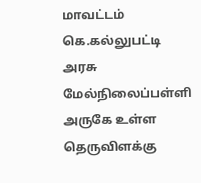மாவட்டம் கெ.கல்லுபட்டி அரசு மேல்நிலைப்பள்ளி அருகே உள்ள தெருவிளக்கு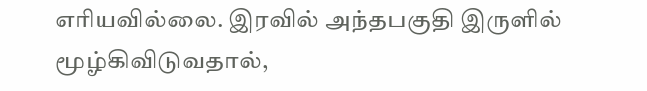எரியவில்லை. இரவில் அந்தபகுதி இருளில் மூழ்கிவிடுவதால்,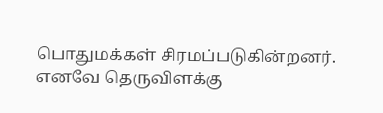பொதுமக்கள் சிரமப்படுகின்றனர். எனவே தெருவிளக்கு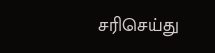சரிசெய்து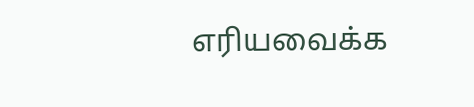எரியவைக்க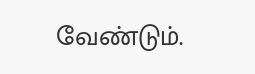வேண்டும்.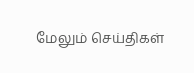மேலும் செய்திகள்